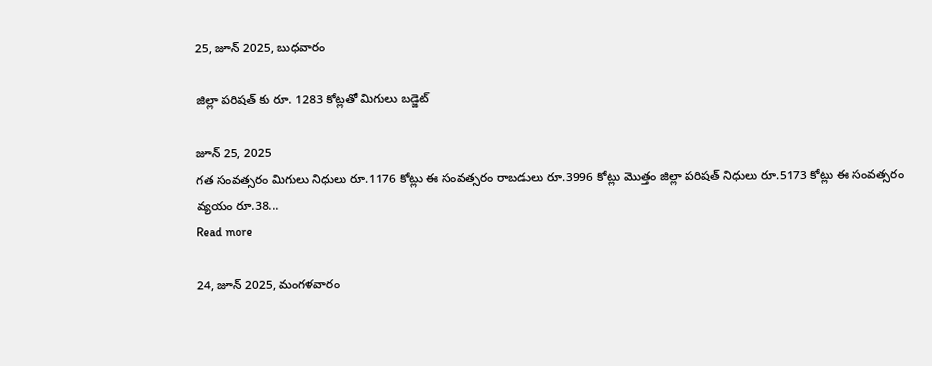25, జూన్ 2025, బుధవారం

జిల్లా పరిషత్ కు రూ. 1283 కోట్లతో మిగులు బడ్జెట్

జూన్ 25, 2025
గత సంవత్సరం మిగులు నిధులు రూ.1176 కోట్లు ఈ సంవత్సరం రాబడులు రూ.3996 కోట్లు మొత్తం జిల్లా పరిషత్ నిధులు రూ.5173 కోట్లు ఈ సంవత్సరం వ్యయం రూ.38...
Read more

24, జూన్ 2025, మంగళవారం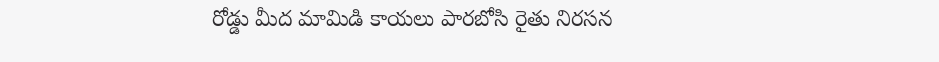రోడ్డు మీద మామిడి కాయలు పారబోసి రైతు నిరసన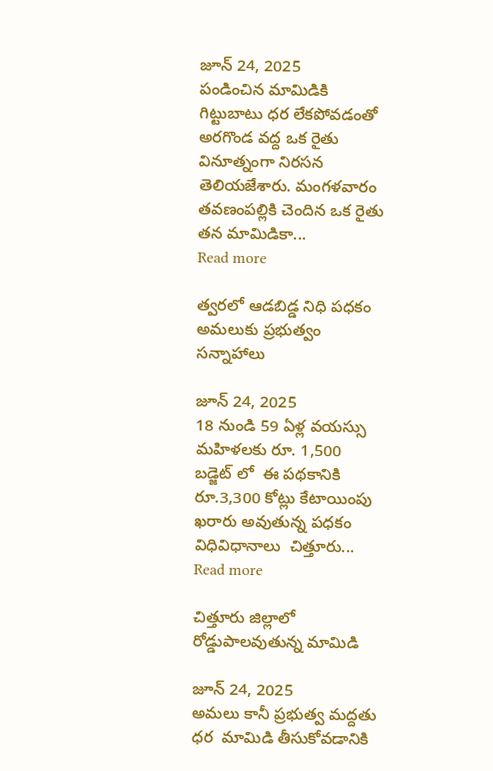జూన్ 24, 2025
పండించిన మామిడికి గిట్టుబాటు ధర లేకపోవడంతో అరగొండ వద్ద ఒక రైతు వినూత్నంగా నిరసన తెలియజేశారు. మంగళవారం తవణంపల్లికి చెందిన ఒక రైతు తన మామిడికా...
Read more

త్వరలో ఆడబిడ్డ నిధి పధకం అమలుకు ప్రభుత్వం సన్నాహాలు

జూన్ 24, 2025
18 నుండి 59 ఏళ్ల వయస్సు మహిళలకు రూ. 1,500   బడ్జెట్ లో  ఈ పథకానికి    రూ.3,300 కోట్లు కేటాయింపు   ఖరారు అవుతున్న పధకం విధివిధానాలు  చిత్తూరు...
Read more

చిత్తూరు జిల్లాలో రోడ్డుపాలవుతున్న మామిడి

జూన్ 24, 2025
అమలు కానీ ప్రభుత్వ మద్దతు ధర  మామిడి తీసుకోవడానికి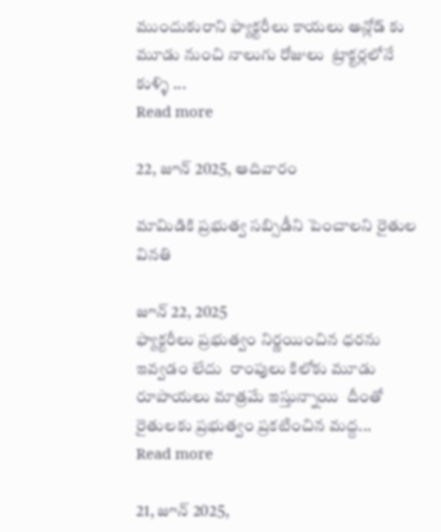ముందుకురాని ఫ్యాక్టరీలు కాయలు అన్లోడ్ కు మూడు నుంచి నాలుగు రోజులు  ట్రాక్టర్లలోనే కుళ్ళి ...
Read more

22, జూన్ 2025, ఆదివారం

మామిడికి ప్రభుత్వ సబ్సిడీని పెంచాలని రైతుల వినతి

జూన్ 22, 2025
ఫ్యాక్టరీలు ప్రభుత్వం నిర్ణయించిన ధరను ఇవ్వడం లేదు  రాంపులు కిలోకు మూడు రూపాయలు మాత్రమే ఇస్తున్నాయి  దీంతో రైతులకు ప్రభుత్వం ప్రకటించిన మద్ద...
Read more

21, జూన్ 2025,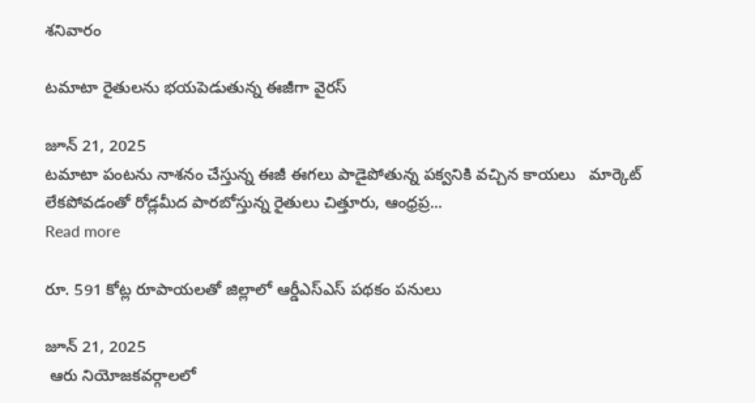శనివారం

టమాటా రైతులను భయపెడుతున్న ఈజీగా వైరస్

జూన్ 21, 2025
టమాటా పంటను నాశనం చేస్తున్న ఈజీ ఈగలు పాడైపోతున్న పక్వనికి వచ్చిన కాయలు   మార్కెట్ లేకపోవడంతో రోడ్లమీద పారబోస్తున్న రైతులు చిత్తూరు, ఆంధ్రప్ర...
Read more

రూ. 591 కోట్ల రూపాయలతో జిల్లాలో ఆర్డీఎస్ఎస్ పథకం పనులు

జూన్ 21, 2025
 ఆరు నియోజకవర్గాలలో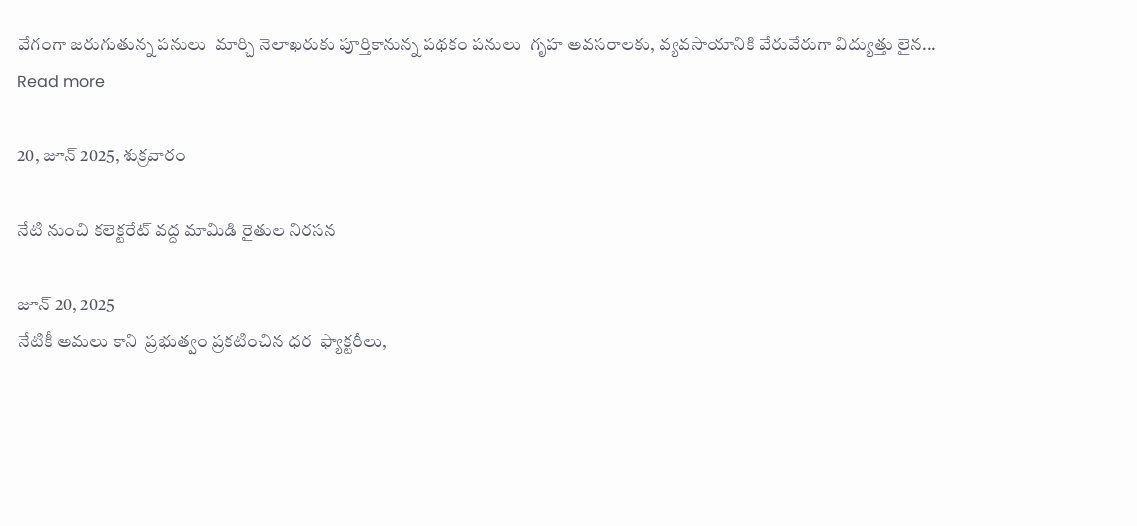వేగంగా జరుగుతున్న పనులు  మార్చి నెలాఖరుకు పూర్తికానున్న పథకం పనులు  గృహ అవసరాలకు, వ్యవసాయానికి వేరువేరుగా విద్యుత్తు లైన...
Read more

20, జూన్ 2025, శుక్రవారం

నేటి నుంచి కలెక్టరేట్ వద్ద మామిడి రైతుల నిరసన

జూన్ 20, 2025
నేటికీ అమలు కాని  ప్రభుత్వం ప్రకటించిన ధర  ఫ్యాక్టరీలు,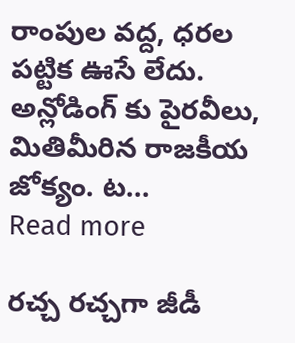రాంపుల వద్ద, ధరల పట్టిక ఊసే లేదు.  అన్లోడింగ్ కు పైరవీలు, మితిమీరిన రాజకీయ జోక్యం. ట...
Read more

రచ్చ రచ్చగా జీడీ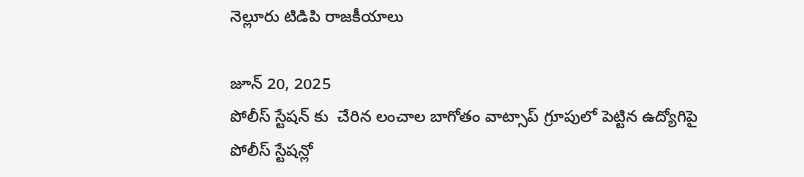నెల్లూరు టిడిపి రాజకీయాలు

జూన్ 20, 2025
పోలీస్ స్టేషన్ కు  చేరిన లంచాల బాగోతం వాట్సాప్ గ్రూపులో పెట్టిన ఉద్యోగిపై పోలీస్ స్టేషన్లో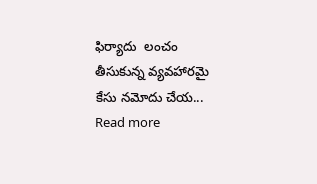ఫిర్యాదు  లంచం తీసుకున్న వ్యవహారమై కేసు నమోదు చేయ...
Read more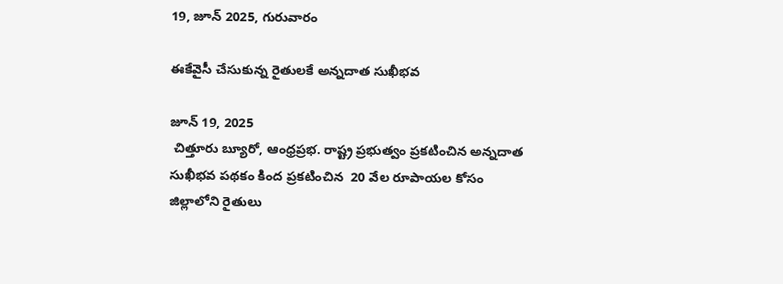19, జూన్ 2025, గురువారం

ఈకేవైసీ చేసుకున్న రైతులకే అన్నదాత సుఖీభవ

జూన్ 19, 2025
 చిత్తూరు బ్యూరో, ఆంధ్రప్రభ. రాష్ట్ర ప్రభుత్వం ప్రకటించిన అన్నదాత సుఖీభవ పథకం కింద ప్రకటించిన  20 వేల రూపాయల కోసం  జిల్లాలోని రైతులు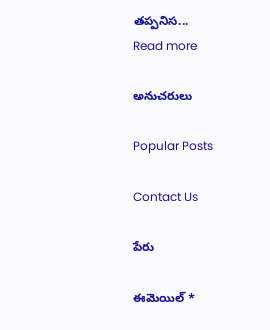తప్పనిస...
Read more

అనుచరులు

Popular Posts

Contact Us

పేరు

ఈమెయిల్‌ *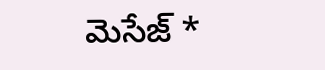మెసేజ్‌ *